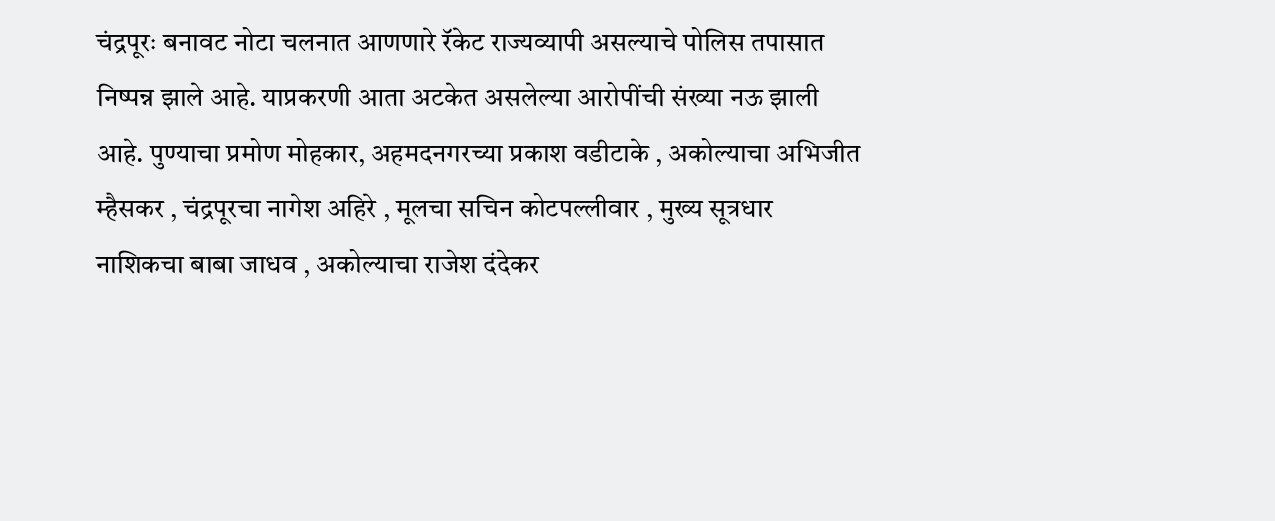चंद्रपूरः बनावट नोटा चलनात आणणारे रॅकेट राज्यव्यापी असल्याचे पोलिस तपासात निष्पन्न झाले आहे. याप्रकरणी आता अटकेत असलेल्या आरोपींची संख्या नऊ झाली आहे. पुण्याचा प्रमोण मोहकार, अहमदनगरच्या प्रकाश वडीटाके , अकोल्याचा अभिजीत म्हैसकर , चंद्रपूरचा नागेश अहिरे , मूलचा सचिन कोटपल्लीवार , मुख्य सूत्रधार नाशिकचा बाबा जाधव , अकोल्याचा राजेश दंदेकर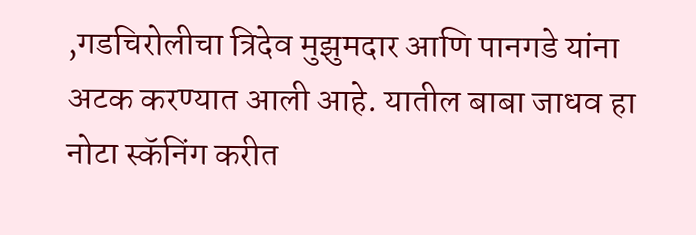,गडचिरोलीचा त्रिदेव मुझुमदार आणि पानगडे यांना अटक करण्यात आली आहे. यातील बाबा जाधव हा नोटा स्कॅनिंग करीत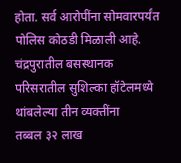होता. सर्व आरोपींना सोमवारपर्यंत पोलिस कोठडी मिळाली आहे. चंद्रपुरातील बसस्थानक परिसरातील सुशिल्का हॉटेलमध्ये थांबलेल्या तीन व्यक्तींना
तब्बल ३२ लाख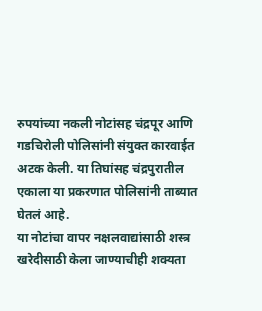रुपयांच्या नकली नोटांसह चंद्रपूर आणि गडचिरोली पोलिसांनी संयुक्त कारवाईत
अटक केली. या तिघांसह चंद्रपुरातील एकाला या प्रकरणात पोलिसांनी ताब्यात घेतलं आहे.
या नोटांचा वापर नक्षलवाद्यांसाठी शस्त्र खरेदीसाठी केला जाण्याचीही शक्यता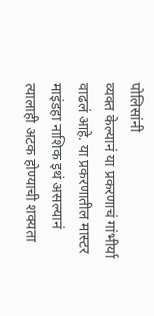पोलिसांनी
व्यक्त केल्यानं या प्रकरणाचं गांभीर्या वाढलं आहे. या प्रकरणातील मास्टर माइंडहा नाशिक इथं असल्यानं त्यालाही अटक होण्याची शक्यता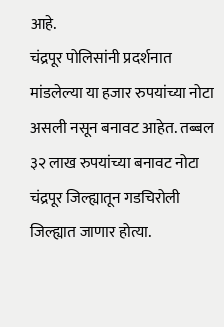आहे.
चंद्रपूर पोलिसांनी प्रदर्शनात मांडलेल्या या हजार रुपयांच्या नोटा
असली नसून बनावट आहेत. तब्बल ३२ लाख रुपयांच्या बनावट नोटा चंद्रपूर जिल्ह्यातून गडचिरोली
जिल्ह्यात जाणार होत्या.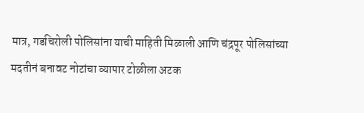मात्र, गडचिरोली पोलिसांना याची माहिती मिळाली आणि चंद्रपूर पोलिसांच्या
मदतीनं बनावट नोटांचा व्यापार टोळीला अटक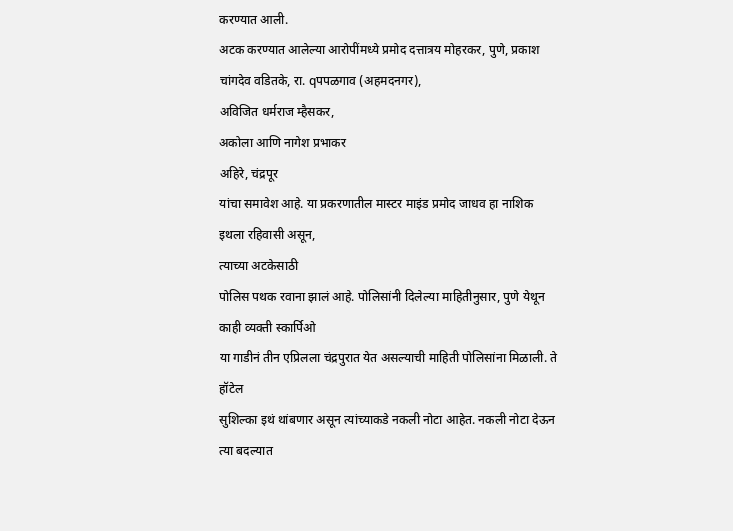करण्यात आली.
अटक करण्यात आलेल्या आरोपींमध्ये प्रमोद दत्तात्रय मोहरकर, पुणे, प्रकाश चांगदेव वडितके, रा. qपपळगाव (अहमदनगर),
अविजित धर्मराज म्हैसकर,
अकोला आणि नागेश प्रभाकर
अहिरे, चंद्रपूर
यांचा समावेश आहे. या प्रकरणातील मास्टर माइंड प्रमोद जाधव हा नाशिक इथला रहिवासी असून,
त्याच्या अटकेसाठी
पोलिस पथक रवाना झालं आहे. पोलिसांनी दिलेल्या माहितीनुसार, पुणे येथून काही व्यक्ती स्कार्पिओ
या गाडीनं तीन एप्रिलला चंद्रपुरात येत असल्याची माहिती पोलिसांना मिळाली. ते हॉटेल
सुशिल्का इथं थांबणार असून त्यांच्याकडे नकली नोटा आहेत. नकली नोटा देऊन त्या बदल्यात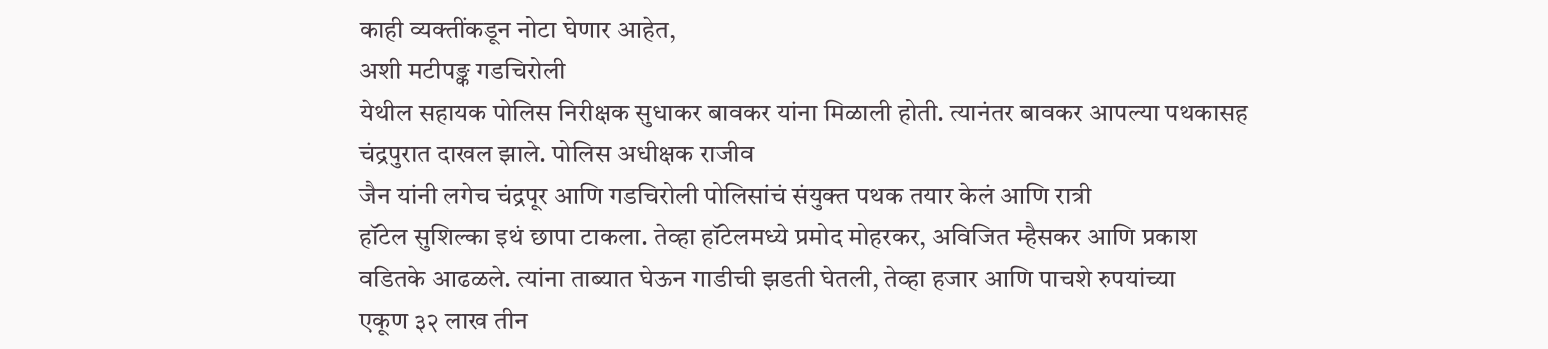काही व्यक्तींकडून नोटा घेणार आहेत,
अशी मटीपङ्क गडचिरोली
येथील सहायक पोलिस निरीक्षक सुधाकर बावकर यांना मिळाली होती. त्यानंतर बावकर आपल्या पथकासह चंद्रपुरात दाखल झाले. पोलिस अधीक्षक राजीव
जैन यांनी लगेच चंद्रपूर आणि गडचिरोली पोलिसांचं संयुक्त पथक तयार केलं आणि रात्री
हॉटेल सुशिल्का इथं छापा टाकला. तेव्हा हॉटेलमध्ये प्रमोद मोहरकर, अविजित म्हैसकर आणि प्रकाश
वडितके आढळले. त्यांना ताब्यात घेऊन गाडीची झडती घेतली, तेव्हा हजार आणि पाचशे रुपयांच्या
एकूण ३२ लाख तीन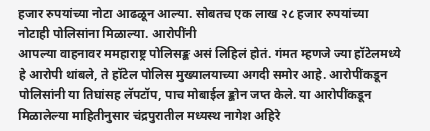हजार रुपयांच्या नोटा आढळून आल्या. सोबतच एक लाख २८ हजार रुपयांच्या
नोटाही पोलिसांना मिळाल्या. आरोपींनी
आपल्या वाहनावर ममहाराष्ट्र पोलिसङ्क असं लिहिलं होतं. गंमत म्हणजे ज्या हॉटेलमध्ये
हे आरोपी थांबले, ते हॉटेल पोलिस मुख्यालयाच्या अगदी समोर आहे. आरोपींकडून पोलिसांनी या तिघांसह लॅपटॉप, पाच मोबाईल ङ्कोन जप्त केले. या आरोपींकडून
मिळालेल्या माहितीनुसार चंद्रपुरातील मध्यस्थ नागेश अहिरे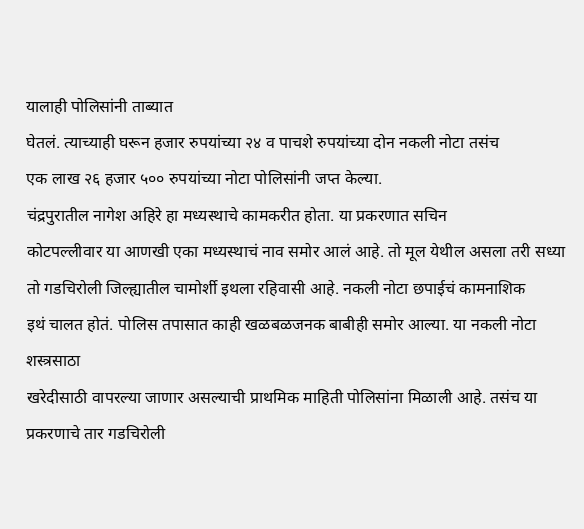यालाही पोलिसांनी ताब्यात
घेतलं. त्याच्याही घरून हजार रुपयांच्या २४ व पाचशे रुपयांच्या दोन नकली नोटा तसंच
एक लाख २६ हजार ५०० रुपयांच्या नोटा पोलिसांनी जप्त केल्या.
चंद्रपुरातील नागेश अहिरे हा मध्यस्थाचे कामकरीत होता. या प्रकरणात सचिन
कोटपल्लीवार या आणखी एका मध्यस्थाचं नाव समोर आलं आहे. तो मूल येथील असला तरी सध्या
तो गडचिरोली जिल्ह्यातील चामोर्शी इथला रहिवासी आहे. नकली नोटा छपाईचं कामनाशिक
इथं चालत होतं. पोलिस तपासात काही खळबळजनक बाबीही समोर आल्या. या नकली नोटा शस्त्रसाठा
खरेदीसाठी वापरल्या जाणार असल्याची प्राथमिक माहिती पोलिसांना मिळाली आहे. तसंच या
प्रकरणाचे तार गडचिरोली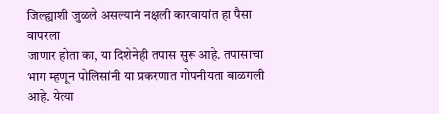जिल्ह्याशी जुळले असल्यानं नक्षली कारवायांत हा पैसा वापरला
जाणार होता का, या दिशेनेही तपास सुरू आहे. तपासाचा भाग म्हणून पोलिसांनी या प्रकरणात गोपनीयता बाळगली आहे. येत्या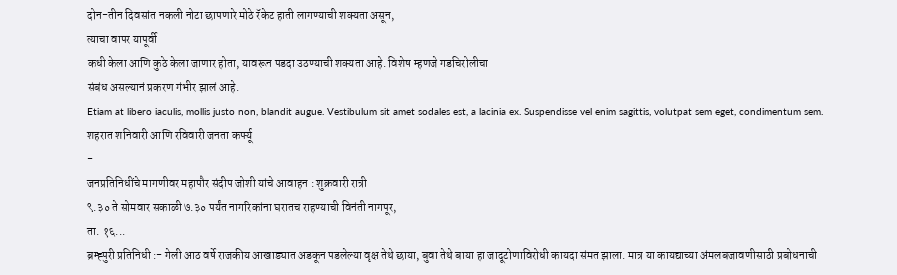दोन-तीन दिवसांत नकली नोटा छापणारे मोठे रॅकेट हाती लागण्याची शक्यता असून,
त्याचा वापर यापूर्वी
कधी केला आणि कुठे केला जाणार होता, यावरून पडदा उठण्याची शक्यता आहे. विशेष म्हणजे गडचिरोलीचा
संबंध असल्यानं प्रकरण गंभीर झालं आहे.
Etiam at libero iaculis, mollis justo non, blandit augue. Vestibulum sit amet sodales est, a lacinia ex. Suspendisse vel enim sagittis, volutpat sem eget, condimentum sem.
शहरात शनिवारी आणि रविवारी जनता कर्फ्यू
-
जनप्रतिनिधींचे मागणीवर महापौर संदीप जोशी यांचे आवाहन : शुक्रवारी रात्री
९.३० ते सोमवार सकाळी ७.३० पर्यंत नागरिकांना घरातच राहण्याची विनंती नागपूर,
ता. १६...
ब्रम्ह्पुरी प्रतिनिधी :- गेली आठ वर्षे राजकीय आखाड्यात अडकून पडलेल्या वृक्ष तेथे छाया, बुवा तेथे बाया हा जादूटोणाविरोधी कायदा संमत झाला. मात्र या कायद्याच्या अंमलबजावणीसाठी प्रबोधनाची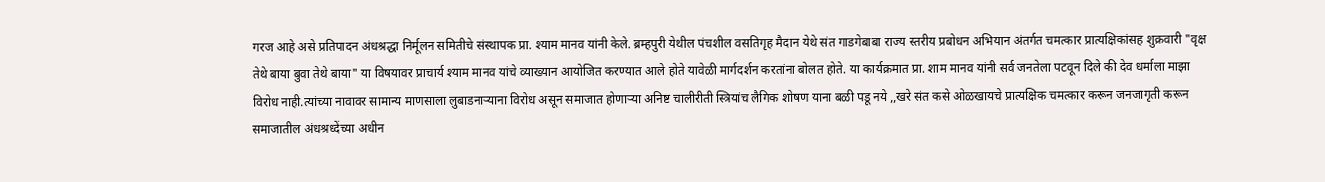गरज आहे असे प्रतिपादन अंधश्रद्धा निर्मूलन समितीचे संस्थापक प्रा. श्याम मानव यांनी केले. ब्रम्हपुरी येथील पंचशील वसतिगृह मैदान येथे संत गाडगेबाबा राज्य स्तरीय प्रबोधन अभियान अंतर्गत चमत्कार प्रात्यक्षिकांसह शुक्रवारी "वृक्ष तेथे बाया बुवा तेथे बाया" या विषयावर प्राचार्य श्याम मानव यांचे व्याख्यान आयोजित करण्यात आले होते यावेळी मार्गदर्शन करतांना बोलत होते. या कार्यक्रमात प्रा. शाम मानव यांनी सर्व जनतेला पटवून दिले की देव धर्माला माझा विरोध नाही.त्यांच्या नावावर सामान्य माणसाला लुबाडनाऱ्याना विरोध असून समाजात होणाऱ्या अनिष्ट चालीरीती स्त्रियांच लैगिक शोषण याना बळी पडू नये ,,खरे संत कसे ओळखायचे प्रात्यक्षिक चमत्कार करून जनजागृती करून समाजातील अंधश्रध्देंच्या अधीन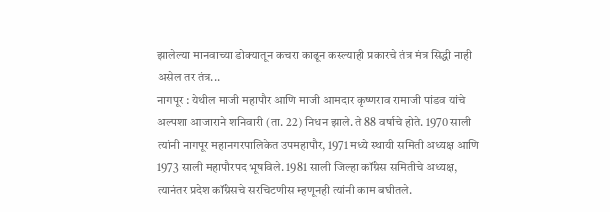झालेल्या मानवाच्या डोक्यातून कचरा काढून कस्ल्याही प्रकारचे तंत्र मंत्र सिद्धी नाही असेल तर तंत्र...
नागपूर : येथील माजी महापौर आणि माजी आमदार कृष्णराव रामाजी पांडव यांचे अल्पशा आजाराने शनिवारी (ता. 22) निधन झाले. ते 88 वर्षाचे होते. 1970 साली त्यांनी नागपूर महानगरपालिकेत उपमहापौर, 1971 मध्ये स्थायी समिती अध्यक्ष आणि 1973 साली महापौरपद भूषविले. 1981 साली जिल्हा कॉंग्रेस समितीचे अध्यक्ष, त्यानंतर प्रदेश कॉंग्रेसचे सरचिटणीस म्हणूनही त्यांनी काम बघीतले.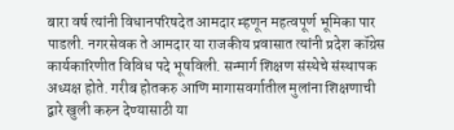बारा वर्ष त्यांनी विधानपरिषदेत आमदार म्हणून महत्वपूर्ण भूमिका पार पाडली. नगरसेवक ते आमदार या राजकीय प्रवासात त्यांनी प्रदेश कॉग्रेस कार्यकारिणीत विविध पदे भूषविली. सन्मार्ग शिक्षण संस्थेचे संस्थापक अध्यक्ष होते. गरीब होतकरु आणि मागासवर्गातील मुलांना शिक्षणाची द्वारे खुली करुन देण्यासाठी या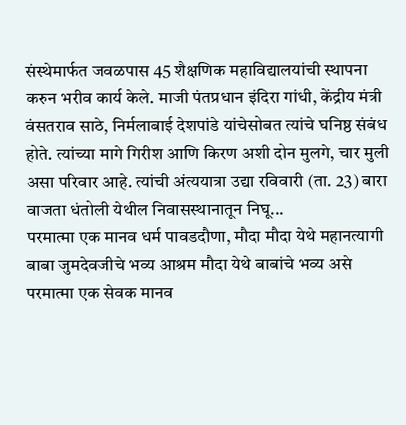संस्थेमार्फत जवळपास 45 शैक्षणिक महाविद्यालयांची स्थापना करुन भरीव कार्य केले. माजी पंतप्रधान इंदिरा गांधी, केंद्रीय मंत्री वंसतराव साठे, निर्मलाबाई देशपांडे यांचेसोबत त्यांचे घनिष्ठ संबंध होते. त्यांच्या मागे गिरीश आणि किरण अशी दोन मुलगे, चार मुली असा परिवार आहे. त्यांची अंत्ययात्रा उद्या रविवारी (ता. 23) बारा वाजता धंतोली येथील निवासस्थानातून निघू...
परमात्मा एक मानव धर्म पावडदौणा, मौदा मौदा येथे महानत्यागी बाबा जुमदेवजीचे भव्य आश्रम मौदा येथे बाबांचे भव्य असे परमात्मा एक सेवक मानव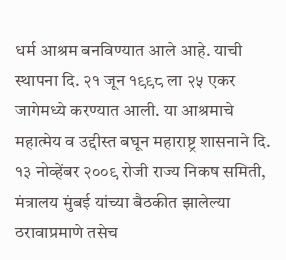धर्म आश्रम बनविण्यात आले आहे. याची स्थापना दि. २१ जून १९९८ ला २५ एकर जागेमध्ये करण्यात आली. या आश्रमाचे महात्मेय व उद्दीस्त बघून महाराष्ट्र शासनाने दि. १३ नोव्हेंबर २००९ रोजी राज्य निकष समिती, मंत्रालय मुंबई यांच्या बैठकीत झालेल्या ठरावाप्रमाणे तसेच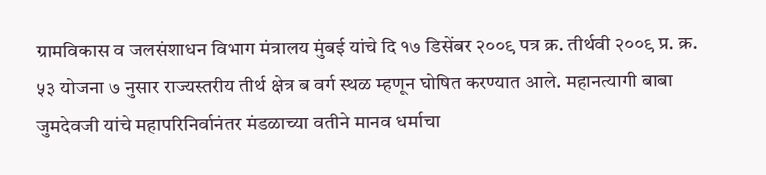ग्रामविकास व जलसंशाधन विभाग मंत्रालय मुंबई यांचे दि १७ डिसेंबर २००९ पत्र क्र. तीर्थवी २००९ प्र. क्र. ५३ योजना ७ नुसार राज्यस्तरीय तीर्थ क्षेत्र ब वर्ग स्थळ म्हणून घोषित करण्यात आले. महानत्यागी बाबा जुमदेवजी यांचे महापरिनिर्वानंतर मंडळाच्या वतीने मानव धर्माचा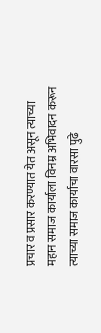प्रचार व प्रसार करण्यात येत असून त्याच्या महान समाज कार्याला विनम्र अभिवादन करून त्याच्या समाज कार्याचा वारसा पुढे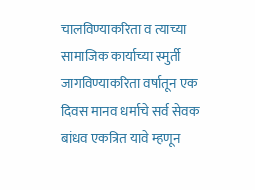चालविण्याकरिता व त्याच्या सामाजिक कार्याच्या स्मुर्ती जागविण्याकरिता वर्षातून एक दिवस मानव धर्माचे सर्व सेवक बांधव एकत्रित यावे म्हणून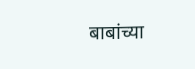बाबांच्या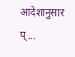आदेशानुसार प्...